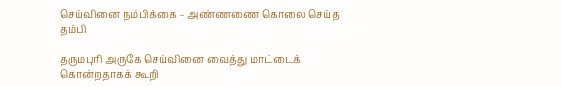செய்வினை நம்பிக்கை – அண்ணணை கொலை செய்த தம்பி

தருமபுரி அருகே செய்வினை வைத்து மாட்டைக் கொன்றதாகக் கூறி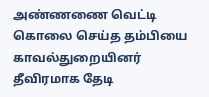அண்ணணை வெட்டி கொலை செய்த தம்பியை காவல்துறையினர் தீவிரமாக தேடி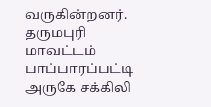வருகின்றனர். தருமபுரி மாவட்டம் பாப்பாரப்பட்டி அருகே சக்கிலி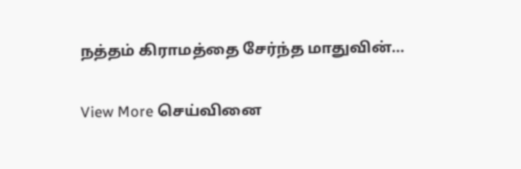நத்தம் கிராமத்தை சேர்ந்த மாதுவின்…

View More செய்வினை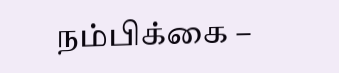நம்பிக்கை –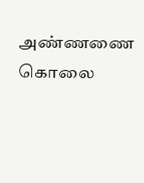அண்ணணை கொலை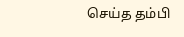செய்த தம்பி